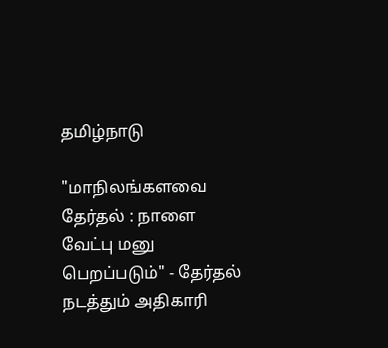தமிழ்நாடு

"மாநிலங்களவை தேர்தல் : நாளை வேட்பு மனு பெறப்படும்" - தேர்தல் நடத்தும் அதிகாரி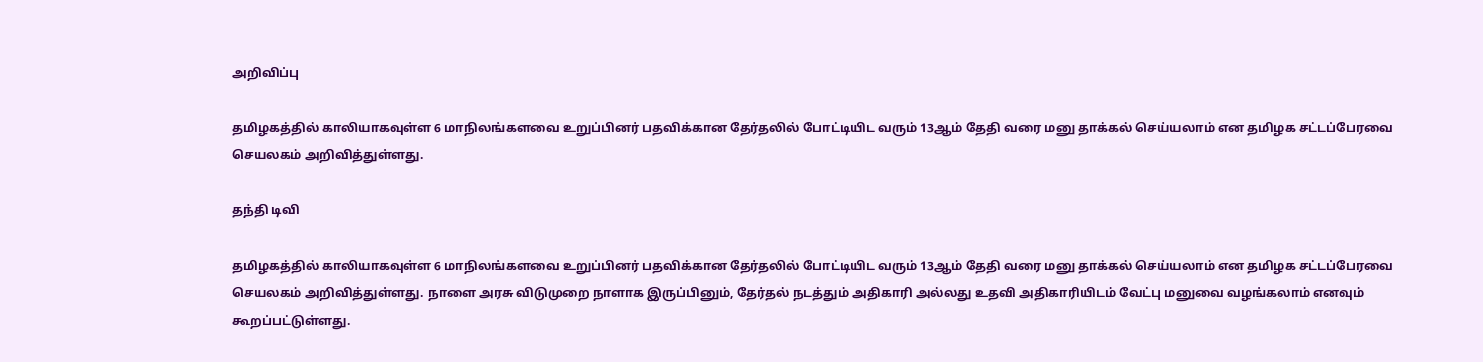அறிவிப்பு

தமிழகத்தில் காலியாகவுள்ள 6 மாநிலங்களவை உறுப்பினர் பதவிக்கான தேர்தலில் போட்டியிட வரும் 13ஆம் தேதி வரை மனு தாக்கல் செய்யலாம் என தமிழக சட்டப்பேரவை செயலகம் அறிவித்துள்ளது.

தந்தி டிவி

தமிழகத்தில் காலியாகவுள்ள 6 மாநிலங்களவை உறுப்பினர் பதவிக்கான தேர்தலில் போட்டியிட வரும் 13ஆம் தேதி வரை மனு தாக்கல் செய்யலாம் என தமிழக சட்டப்பேரவை செயலகம் அறிவித்துள்ளது. நாளை அரசு விடுமுறை நாளாக இருப்பினும், தேர்தல் நடத்தும் அதிகாரி அல்லது உதவி அதிகாரியிடம் வேட்பு மனுவை வழங்கலாம் எனவும் கூறப்பட்டுள்ளது.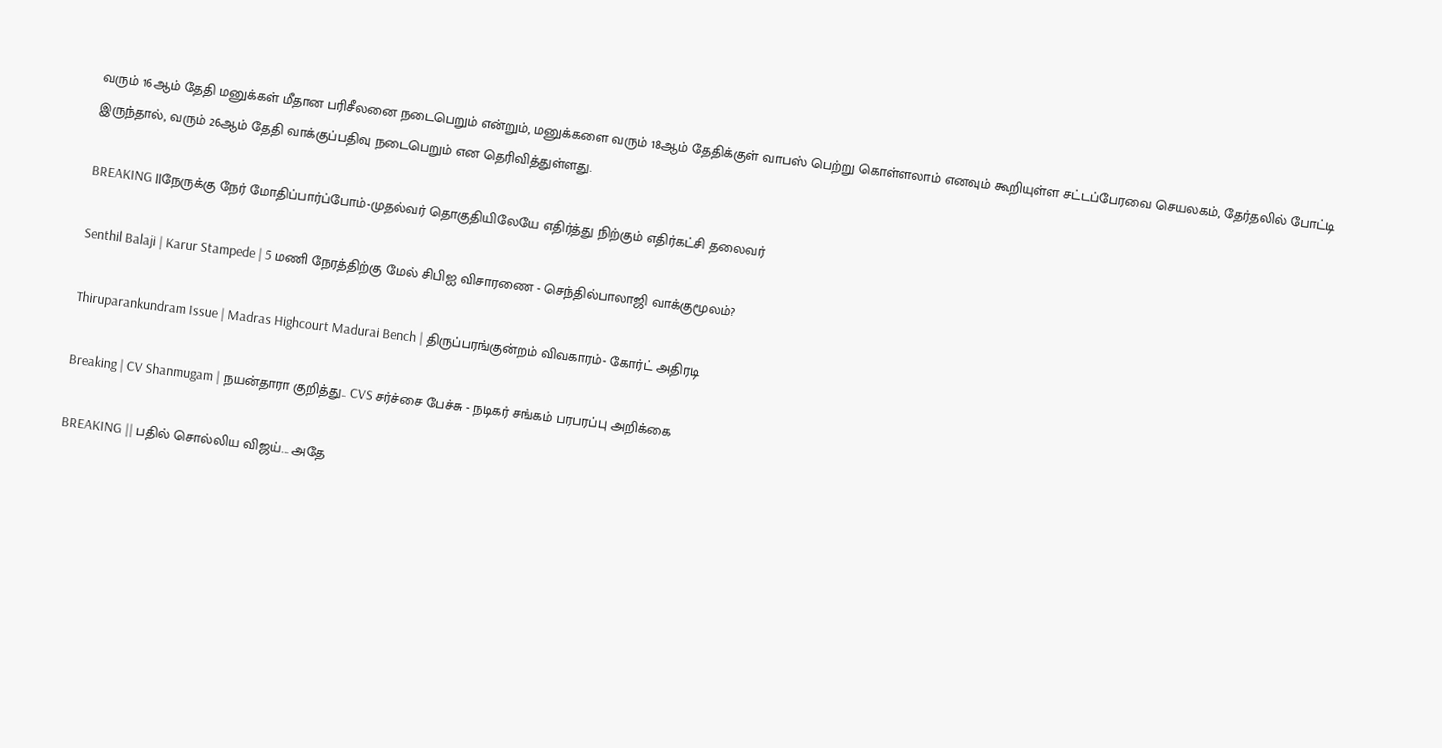வரும் 16ஆம் தேதி மனுக்கள் மீதான பரிசீலனை நடைபெறும் என்றும், மனுக்களை வரும் 18ஆம் தேதிக்குள் வாபஸ் பெற்று கொள்ளலாம் எனவும் கூறியுள்ள சட்டப்பேரவை செயலகம், தேர்தலில் போட்டி இருந்தால், வரும் 26ஆம் தேதி வாக்குப்பதிவு நடைபெறும் என தெரிவித்துள்ளது.

BREAKING ||நேருக்கு நேர் மோதிப்பார்ப்போம்-முதல்வர் தொகுதியிலேயே எதிர்த்து நிற்கும் எதிர்கட்சி தலைவர்

Senthil Balaji | Karur Stampede | 5 மணி நேரத்திற்கு மேல் சிபிஐ விசாரணை - செந்தில்பாலாஜி வாக்குமூலம்?

Thiruparankundram Issue | Madras Highcourt Madurai Bench | திருப்பரங்குன்றம் விவகாரம்- கோர்ட் அதிரடி

Breaking | CV Shanmugam | நயன்தாரா குறித்து.. CVS சர்ச்சை பேச்சு - நடிகர் சங்கம் பரபரப்பு அறிக்கை

BREAKING || பதில் சொல்லிய விஜய்... அதே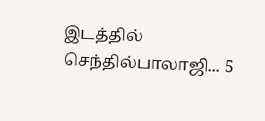இடத்தில் செந்தில்பாலாஜி... 5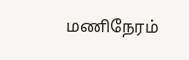மணிநேரம்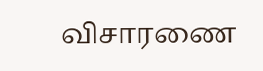விசாரணை